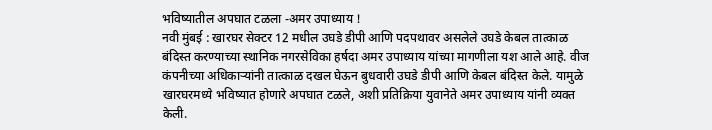भविष्यातील अपघात टळला -अमर उपाध्याय !
नवी मुंबई : खारघर सेक्टर 12 मधील उघडे डीपी आणि पदपथावर असलेले उघडे केबल तात्काळ बंदिस्त करण्याच्या स्थानिक नगरसेविका हर्षदा अमर उपाध्याय यांच्या मागणीला यश आले आहे. वीज कंपनीच्या अधिकाऱ्यांनी तात्काळ दखल घेऊन बुधवारी उघडे डीपी आणि केबल बंदिस्त केले. यामुळे खारघरमध्ये भविष्यात होणारे अपघात टळले, अशी प्रतिक्रिया युवानेते अमर उपाध्याय यांनी व्यक्त केली.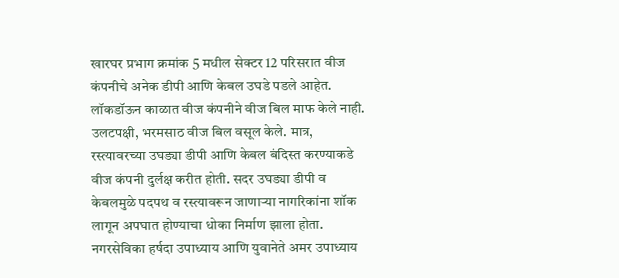खारघर प्रभाग क्रमांक 5 मधील सेक्टर 12 परिसरात वीज कंपनीचे अनेक डीपी आणि केबल उघडे पडले आहेत. लॉकडॉऊन काळात वीज कंपनीने वीज बिल माफ केले नाही. उलटपक्षी, भरमसाठ वीज बिल वसूल केले. मात्र, रस्त्यावरच्या उघड्या डीपी आणि केबल बंदिस्त करण्याकडे वीज कंपनी दुर्लक्ष करीत होती. सदर उघड्या डीपी व केबलमुळे पदपथ व रस्त्यावरून जाणाऱ्या नागरिकांना शॉक लागून अपघात होण्याचा धोका निर्माण झाला होता. नगरसेविका हर्षदा उपाध्याय आणि युवानेते अमर उपाध्याय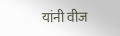यांनी वीज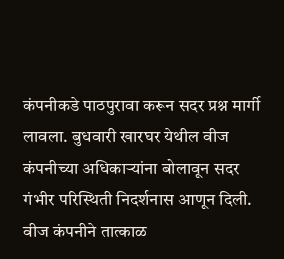कंपनीकडे पाठपुरावा करून सदर प्रश्न मार्गी लावला. बुधवारी खारघर येथील वीज कंपनीच्या अधिकाऱ्यांना बोलावून सदर गंभीर परिस्थिती निदर्शनास आणून दिली. वीज कंपनीने तात्काळ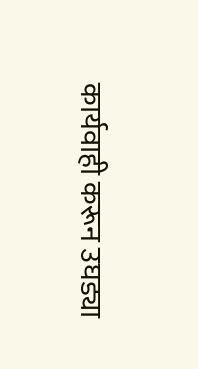कार्यवाही करून उघड्या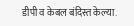डीपी व केबल बंदिस्त केल्या.